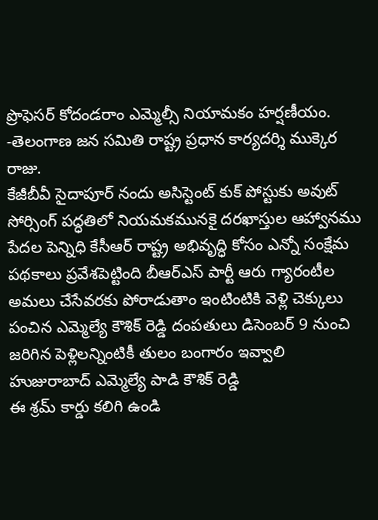ప్రొఫెసర్ కోదండరాం ఎమ్మెల్సీ నియామకం హర్షణీయం. -తెలంగాణ జన సమితి రాష్ట్ర ప్రధాన కార్యదర్శి ముక్కెర రాజు.
కేజీబీవీ సైదాపూర్ నందు అసిస్టెంట్ కుక్ పోస్టుకు అవుట్ సోర్సింగ్ పద్ధతిలో నియమకమునకై దరఖాస్తుల ఆహ్వానము
పేదల పెన్నిధి కేసీఆర్ రాష్ట్ర అభివృద్ధి కోసం ఎన్నో సంక్షేమ పథకాలు ప్రవేశపెట్టింది బీఆర్ఎస్ పార్టీ ఆరు గ్యారంటీల అమలు చేసేవరకు పోరాడుతాం ఇంటింటికి వెళ్లి చెక్కులు పంచిన ఎమ్మెల్యే కౌశిక్ రెడ్డి దంపతులు డిసెంబర్ 9 నుంచి జరిగిన పెళ్లిలన్నింటికీ తులం బంగారం ఇవ్వాలి హుజురాబాద్ ఎమ్మెల్యే పాడి కౌశిక్ రెడ్డి
ఈ శ్రమ్ కార్డు కలిగి ఉండి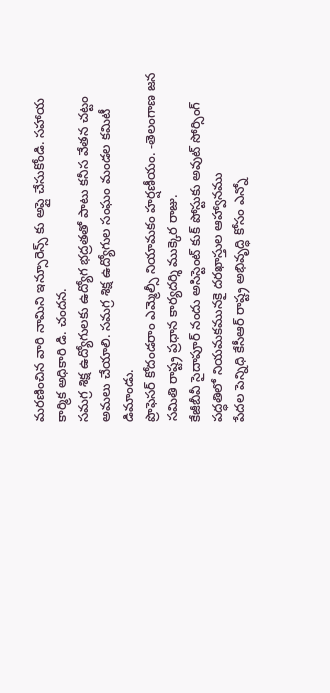మరణించిన వారి నామిని ఇన్సూరెన్స్ కు అప్లై చేసుకోండి. సహాయ కార్మిక అధికారి డి. చందన.
సమగ్ర శిక్ష ఉద్యోగులకు ఉద్యోగ భద్రతతో పాటు కనీస వేతన చట్టం అమలు చేయాలి. సమగ్ర శిక్ష ఉద్యోగుల సంఘం మండల కమిటీ డిమాండు.
ప్రొఫెసర్ కోదండరాం ఎమ్మెల్సీ నియామకం హర్షణీయం. -తెలంగాణ జన సమితి రాష్ట్ర ప్రధాన కార్యదర్శి ముక్కెర రాజు.
కేజీబీవీ సైదాపూర్ నందు అసిస్టెంట్ కుక్ పోస్టుకు అవుట్ సోర్సింగ్ పద్ధతిలో నియమకమునకై దరఖాస్తుల ఆహ్వానము
పేదల పెన్నిధి కేసీఆర్ రాష్ట్ర అభివృద్ధి కోసం ఎన్నో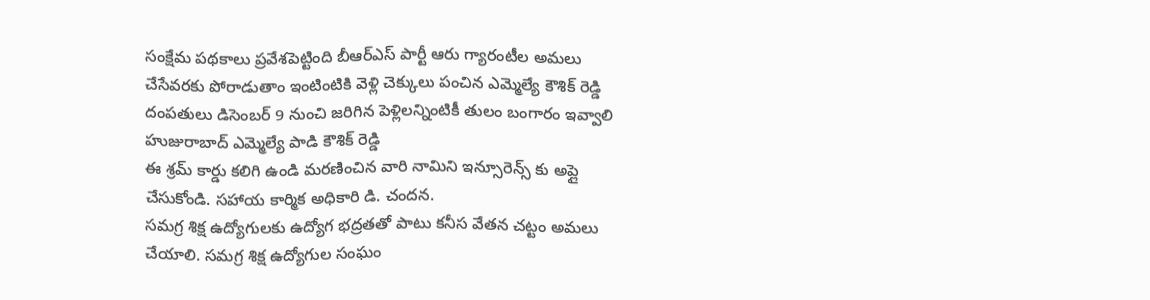సంక్షేమ పథకాలు ప్రవేశపెట్టింది బీఆర్ఎస్ పార్టీ ఆరు గ్యారంటీల అమలు చేసేవరకు పోరాడుతాం ఇంటింటికి వెళ్లి చెక్కులు పంచిన ఎమ్మెల్యే కౌశిక్ రెడ్డి దంపతులు డిసెంబర్ 9 నుంచి జరిగిన పెళ్లిలన్నింటికీ తులం బంగారం ఇవ్వాలి హుజురాబాద్ ఎమ్మెల్యే పాడి కౌశిక్ రెడ్డి
ఈ శ్రమ్ కార్డు కలిగి ఉండి మరణించిన వారి నామిని ఇన్సూరెన్స్ కు అప్లై చేసుకోండి. సహాయ కార్మిక అధికారి డి. చందన.
సమగ్ర శిక్ష ఉద్యోగులకు ఉద్యోగ భద్రతతో పాటు కనీస వేతన చట్టం అమలు చేయాలి. సమగ్ర శిక్ష ఉద్యోగుల సంఘం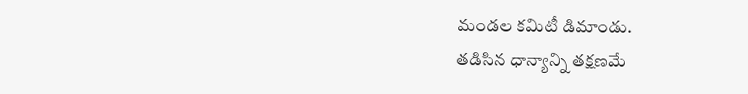మండల కమిటీ డిమాండు.
తడిసిన ధాన్యాన్ని తక్షణమే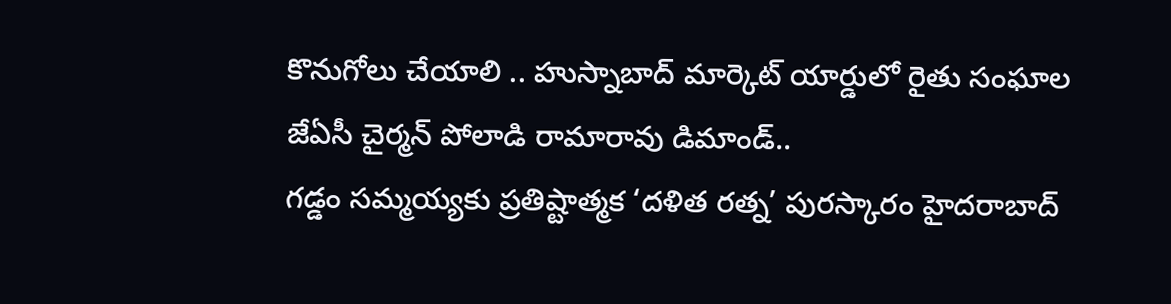కొనుగోలు చేయాలి .. హుస్నాబాద్ మార్కెట్ యార్డులో రైతు సంఘాల జేఏసీ చైర్మన్ పోలాడి రామారావు డిమాండ్..
గడ్డం సమ్మయ్యకు ప్రతిష్టాత్మక ‘దళిత రత్న’ పురస్కారం హైదరాబాద్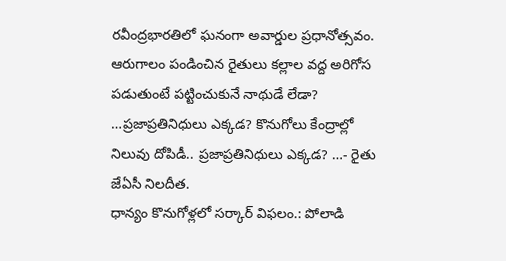రవీంద్రభారతిలో ఘనంగా అవార్డుల ప్రధానోత్సవం.
ఆరుగాలం పండించిన రైతులు కల్లాల వద్ద అరిగోస పడుతుంటే పట్టించుకునే నాథుడే లేడా? …ప్రజాప్రతినిధులు ఎక్కడ? కొనుగోలు కేంద్రాల్లో నిలువు దోపిడీ.. ప్రజాప్రతినిధులు ఎక్కడ? …- రైతు జేఏసీ నిలదీత.
ధాన్యం కొనుగోళ్లలో సర్కార్ విఫలం.: పోలాడి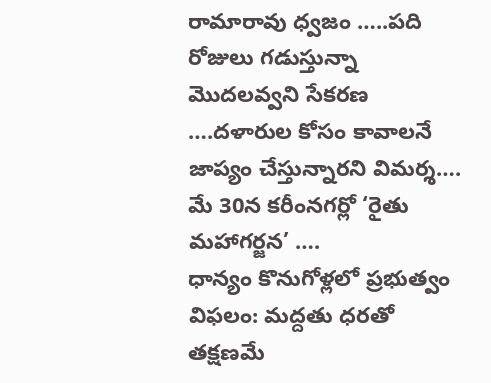రామారావు ధ్వజం …..పది రోజులు గడుస్తున్నా మొదలవ్వని సేకరణ ….దళారుల కోసం కావాలనే జాప్యం చేస్తున్నారని విమర్శ…. మే 30న కరీంనగర్లో ‘రైతు మహాగర్జన’ ….
ధాన్యం కొనుగోళ్లలో ప్రభుత్వం విఫలం: మద్దతు ధరతో తక్షణమే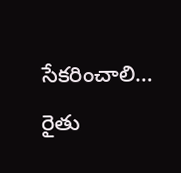సేకరించాలి… రైతు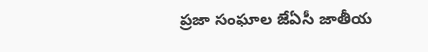ప్రజా సంఘాల జేఏసీ జాతీయ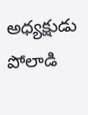అధ్యక్షుడు పోలాడి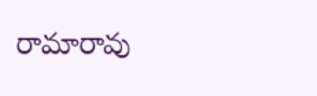రామారావు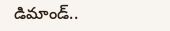డిమాండ్..